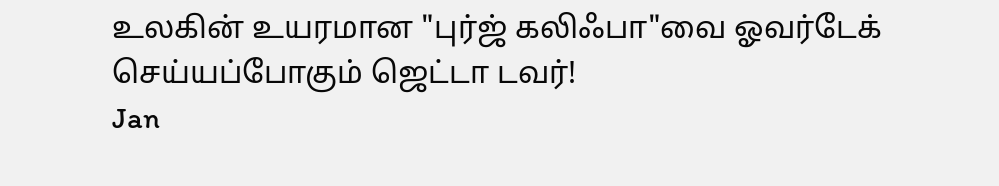உலகின் உயரமான "புர்ஜ் கலிஃபா"வை ஓவர்டேக் செய்யப்போகும் ஜெட்டா டவர்!
Jan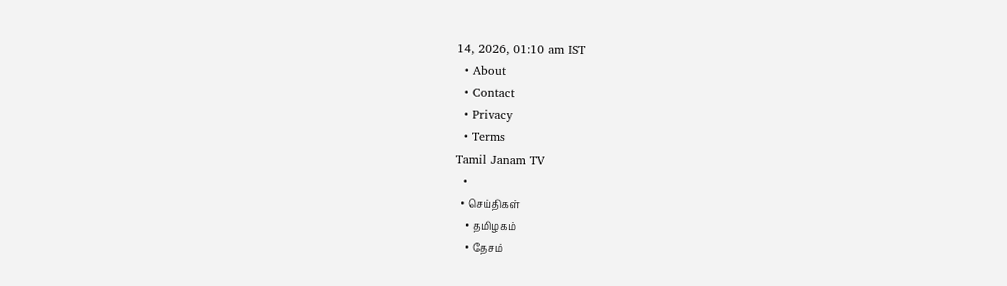14, 2026, 01:10 am IST
  • About
  • Contact
  • Privacy
  • Terms
Tamil Janam TV
  •
  • செய்திகள்
    • தமிழகம்
    • தேசம்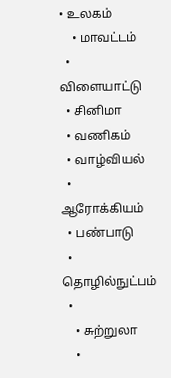• உலகம்
    • மாவட்டம்
  • விளையாட்டு
  • சினிமா
  • வணிகம்
  • வாழ்வியல்
  • ஆரோக்கியம்
  • பண்பாடு
  • தொழில்நுட்பம்
  •
    • சுற்றுலா
    •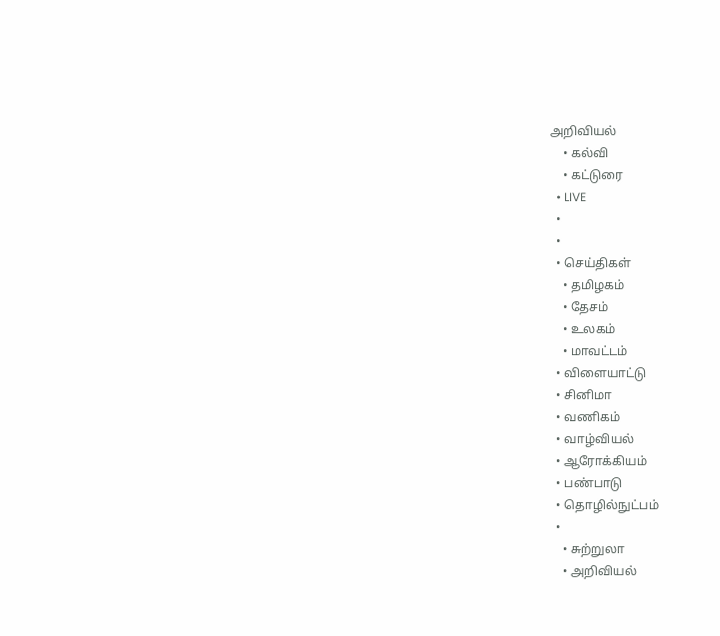அறிவியல்
    • கல்வி
    • கட்டுரை
  • LIVE
  •
  •
  • செய்திகள்
    • தமிழகம்
    • தேசம்
    • உலகம்
    • மாவட்டம்
  • விளையாட்டு
  • சினிமா
  • வணிகம்
  • வாழ்வியல்
  • ஆரோக்கியம்
  • பண்பாடு
  • தொழில்நுட்பம்
  •
    • சுற்றுலா
    • அறிவியல்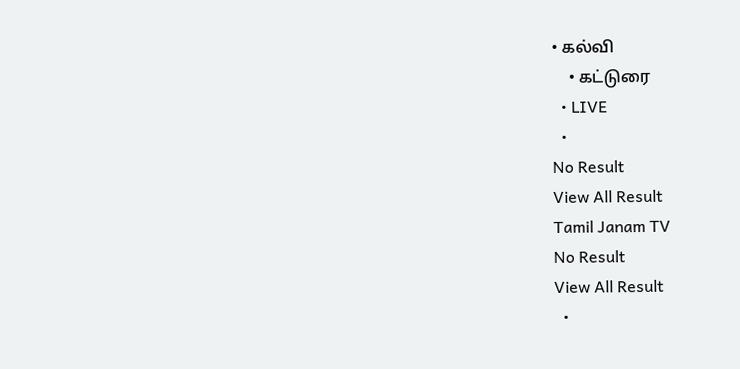• கல்வி
    • கட்டுரை
  • LIVE
  •
No Result
View All Result
Tamil Janam TV
No Result
View All Result
  •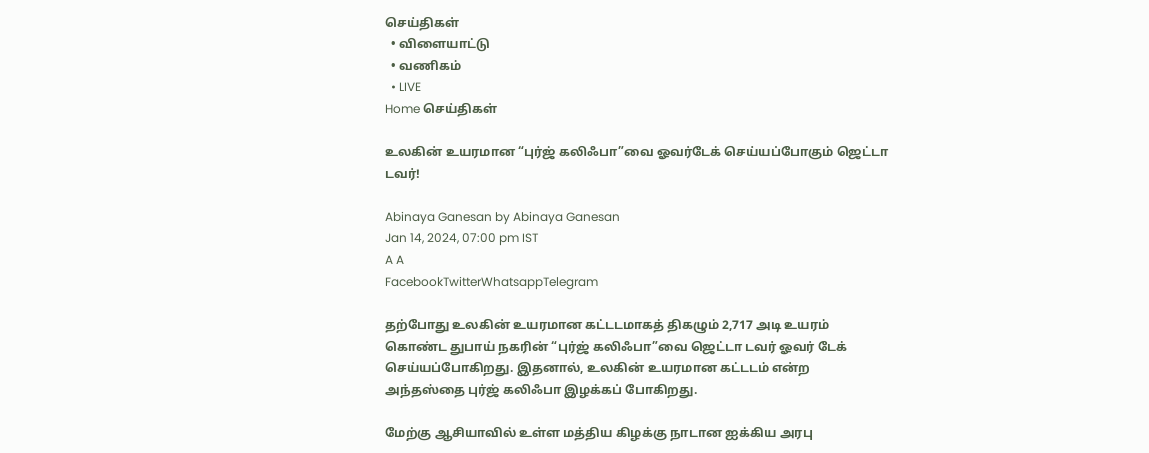செய்திகள்
  • விளையாட்டு
  • வணிகம்
  • LIVE
Home செய்திகள்

உலகின் உயரமான “புர்ஜ் கலிஃபா”வை ஓவர்டேக் செய்யப்போகும் ஜெட்டா டவர்!

Abinaya Ganesan by Abinaya Ganesan
Jan 14, 2024, 07:00 pm IST
A A
FacebookTwitterWhatsappTelegram

தற்போது உலகின் உயரமான கட்டடமாகத் திகழும் 2,717 அடி உயரம் கொண்ட துபாய் நகரின் “புர்ஜ் கலிஃபா”வை ஜெட்டா டவர் ஓவர் டேக் செய்யப்போகிறது. இதனால், உலகின் உயரமான கட்டடம் என்ற அந்தஸ்தை புர்ஜ் கலிஃபா இழக்கப் போகிறது.

மேற்கு ஆசியாவில் உள்ள மத்திய கிழக்கு நாடான ஐக்கிய அரபு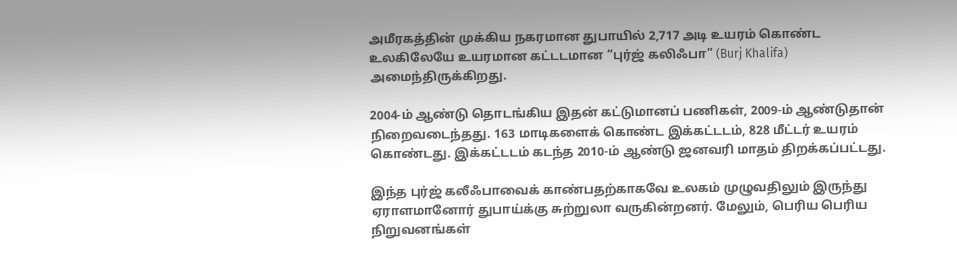அமீரகத்தின் முக்கிய நகரமான துபாயில் 2,717 அடி உயரம் கொண்ட உலகிலேயே உயரமான கட்டடமான “புர்ஜ் கலிஃபா” (Burj Khalifa) அமைந்திருக்கிறது.

2004-ம் ஆண்டு தொடங்கிய இதன் கட்டுமானப் பணிகள், 2009-ம் ஆண்டுதான் நிறைவடைந்தது. 163 மாடிகளைக் கொண்ட இக்கட்டடம், 828 மீட்டர் உயரம் கொண்டது. இக்கட்டடம் கடந்த 2010-ம் ஆண்டு ஜனவரி மாதம் திறக்கப்பட்டது.

இந்த புர்ஜ் கலீஃபாவைக் காண்பதற்காகவே உலகம் முழுவதிலும் இருந்து ஏராளமானோர் துபாய்க்கு சுற்றுலா வருகின்றனர். மேலும், பெரிய பெரிய நிறுவனங்கள்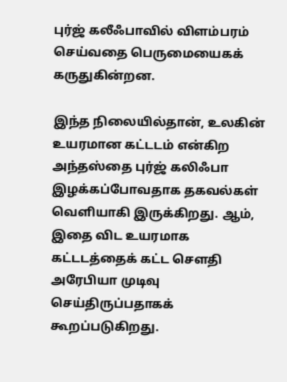புர்ஜ் கலீஃபாவில் விளம்பரம் செய்வதை பெருமையைகக் கருதுகின்றன.

இந்த நிலையில்தான், உலகின் உயரமான கட்டடம் என்கிற அந்தஸ்தை புர்ஜ் கலிஃபா இழக்கப்போவதாக தகவல்கள் வெளியாகி இருக்கிறது. ஆம், இதை விட உயரமாக கட்டடத்தைக் கட்ட சௌதி அரேபியா முடிவு செய்திருப்பதாகக் கூறப்படுகிறது.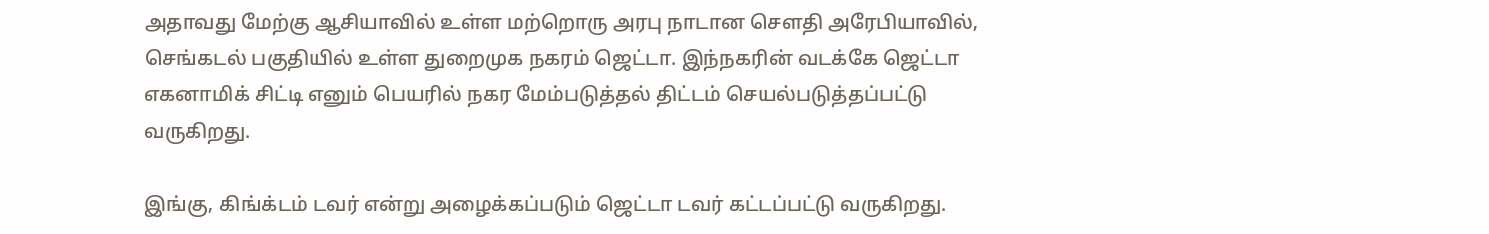அதாவது மேற்கு ஆசியாவில் உள்ள மற்றொரு அரபு நாடான சௌதி அரேபியாவில், செங்கடல் பகுதியில் உள்ள துறைமுக நகரம் ஜெட்டா. இந்நகரின் வடக்கே ஜெட்டா எகனாமிக் சிட்டி எனும் பெயரில் நகர மேம்படுத்தல் திட்டம் செயல்படுத்தப்பட்டு வருகிறது.

இங்கு, கிங்க்டம் டவர் என்று அழைக்கப்படும் ஜெட்டா டவர் கட்டப்பட்டு வருகிறது.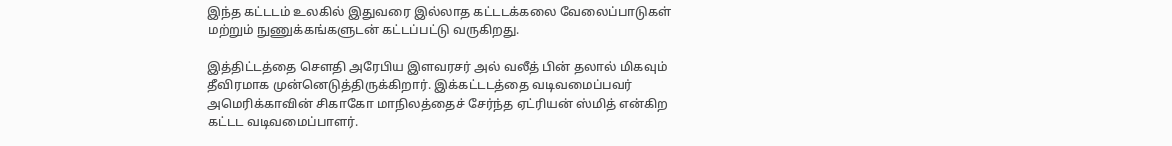இந்த கட்டடம் உலகில் இதுவரை இல்லாத கட்டடக்கலை வேலைப்பாடுகள் மற்றும் நுணுக்கங்களுடன் கட்டப்பட்டு வருகிறது.

இத்திட்டத்தை சௌதி அரேபிய இளவரசர் அல் வலீத் பின் தலால் மிகவும் தீவிரமாக முன்னெடுத்திருக்கிறார். இக்கட்டடத்தை வடிவமைப்பவர் அமெரிக்காவின் சிகாகோ மாநிலத்தைச் சேர்ந்த ஏட்ரியன் ஸ்மித் என்கிற கட்டட வடிவமைப்பாளர்.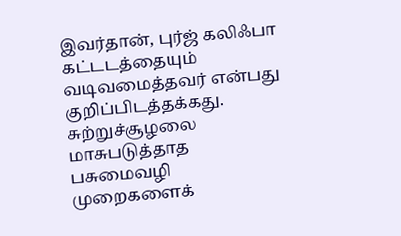இவர்தான், புர்ஜ் கலிஃபா கட்டடத்தையும் வடிவமைத்தவர் என்பது குறிப்பிடத்தக்கது. சுற்றுச்சூழலை மாசுபடுத்தாத பசுமைவழி முறைகளைக்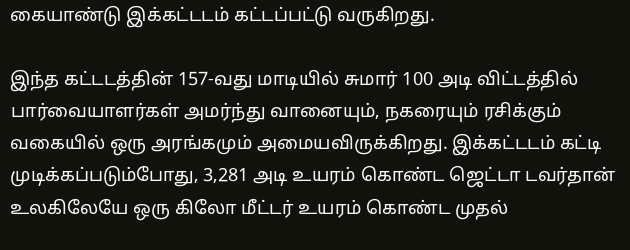கையாண்டு இக்கட்டடம் கட்டப்பட்டு வருகிறது.

இந்த கட்டடத்தின் 157-வது மாடியில் சுமார் 100 அடி விட்டத்தில் பார்வையாளர்கள் அமர்ந்து வானையும், நகரையும் ரசிக்கும் வகையில் ஒரு அரங்கமும் அமையவிருக்கிறது. இக்கட்டடம் கட்டி முடிக்கப்படும்போது, 3,281 அடி உயரம் கொண்ட ஜெட்டா டவர்தான் உலகிலேயே ஒரு கிலோ மீட்டர் உயரம் கொண்ட முதல்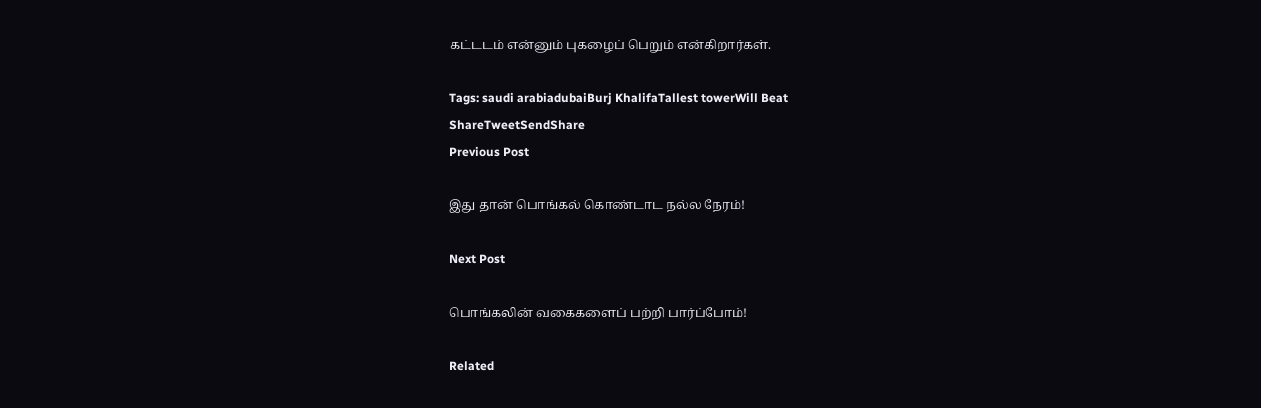கட்டடம் என்னும் புகழைப் பெறும் என்கிறார்கள்.

Tags: saudi arabiadubaiBurj KhalifaTallest towerWill Beat
ShareTweetSendShare
Previous Post

இது தான் பொங்கல் கொண்டாட நல்ல நேரம்!

Next Post

பொங்கலின் வகைகளைப் பற்றி பார்ப்போம்!

Related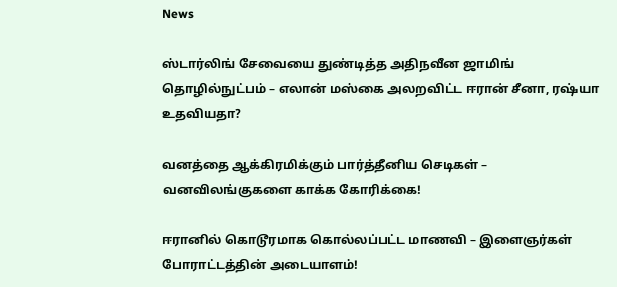News

ஸ்டார்லிங் சேவையை துண்டித்த அதிநவீன ஜாமிங் தொழில்நுட்பம் – எலான் மஸ்கை அலறவிட்ட ஈரான் சீனா, ரஷ்யா உதவியதா?

வனத்தை ஆக்கிரமிக்கும் பார்த்தீனிய செடிகள் – வனவிலங்குகளை காக்க கோரிக்கை!

ஈரானில் கொடூரமாக கொல்லப்பட்ட மாணவி – இளைஞர்கள் போராட்டத்தின் அடையாளம்!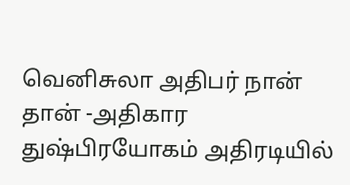வெனிசுலா அதிபர் நான் தான் -அதிகார துஷ்பிரயோகம் அதிரடியில்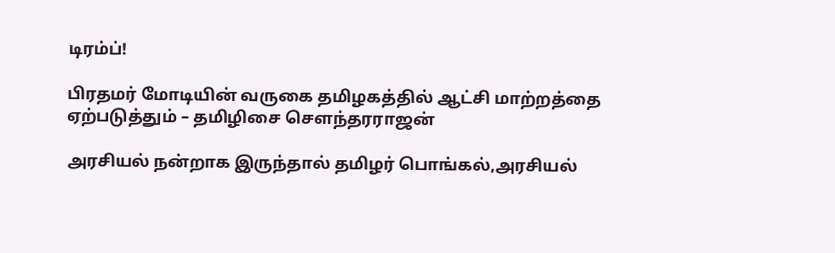டிரம்ப்!

பிரதமர் மோடியின் வருகை தமிழகத்தில் ஆட்சி மாற்றத்தை ஏற்படுத்தும் – தமிழிசை சௌந்தரராஜன்

அரசியல் நன்றாக இருந்தால் தமிழர் பொங்கல்,அரசியல்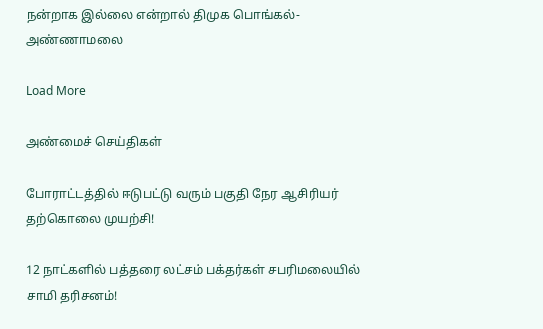நன்றாக இல்லை என்றால் திமுக பொங்கல்- அண்ணாமலை

Load More

அண்மைச் செய்திகள்

போராட்டத்தில் ஈடுபட்டு வரும் பகுதி நேர ஆசிரியர் தற்கொலை முயற்சி!

12 நாட்களில் பத்தரை லட்சம் பக்தர்கள் சபரிமலையில் சாமி தரிசனம்!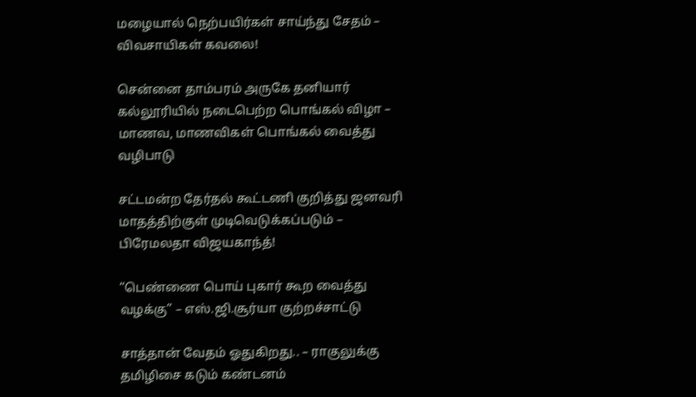மழையால் நெற்பயிர்கள் சாய்ந்து சேதம் – விவசாயிகள் கவலை!

சென்னை தாம்பரம் அருகே தனியார் கல்லூரியில் நடைபெற்ற பொங்கல் விழா – மாணவ, மாணவிகள் பொங்கல் வைத்து வழிபாடு

சட்டமன்ற தேர்தல் கூட்டணி குறித்து ஜனவரி மாதத்திற்குள் முடிவெடுக்கப்படும் – பிரேமலதா விஜயகாந்த்!

“பெண்ணை பொய் புகார் கூற வைத்து வழக்கு” – எஸ்.ஜி.சூர்யா குற்றச்சாட்டு

சாத்தான் வேதம் ஓதுகிறது.. – ராகுலுக்கு தமிழிசை கடும் கண்டனம்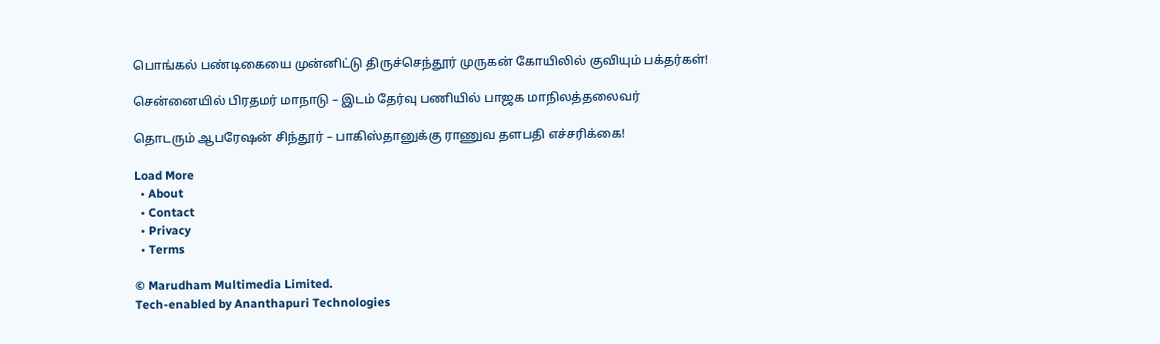பொங்கல் பண்டிகையை முன்னிட்டு திருச்செந்தூர் முருகன் கோயிலில் குவியும் பக்தர்கள்!

சென்னையில் பிரதமர் மாநாடு – இடம் தேர்வு பணியில் பாஜக மாநிலத்தலைவர்

தொடரும் ஆபரேஷன் சிந்தூர் – பாகிஸ்தானுக்கு ராணுவ தளபதி எச்சரிக்கை!

Load More
  • About
  • Contact
  • Privacy
  • Terms

© Marudham Multimedia Limited.
Tech-enabled by Ananthapuri Technologies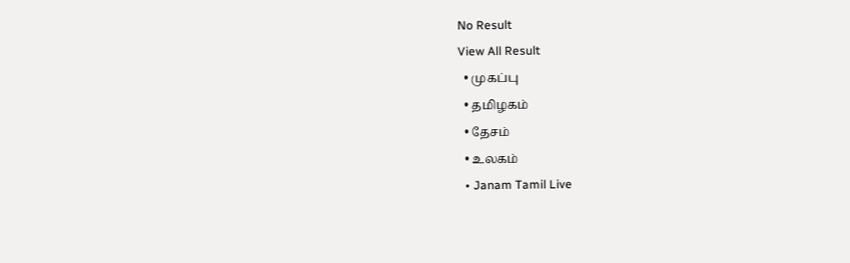No Result
View All Result
  • முகப்பு
  • தமிழகம்
  • தேசம்
  • உலகம்
  • Janam Tamil Live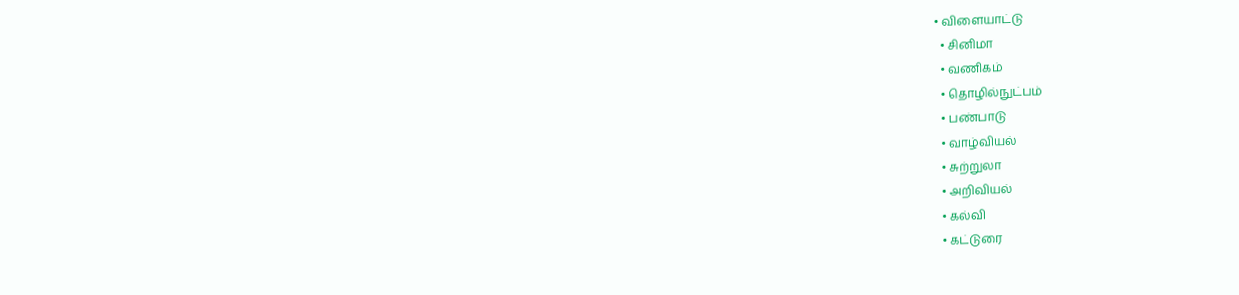• விளையாட்டு
  • சினிமா
  • வணிகம்
  • தொழில்நுட்பம்
  • பண்பாடு
  • வாழ்வியல்
  • சுற்றுலா
  • அறிவியல்
  • கல்வி
  • கட்டுரை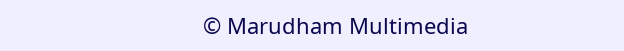© Marudham Multimedia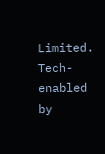Limited.
Tech-enabled by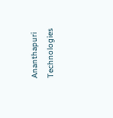Ananthapuri Technologies